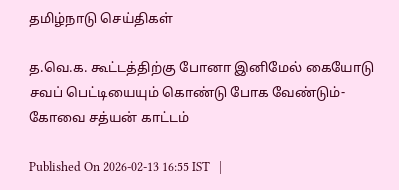தமிழ்நாடு செய்திகள்

த.வெ.க. கூட்டத்திற்கு போனா இனிமேல் கையோடு சவப் பெட்டியையும் கொண்டு போக வேண்டும்- கோவை சத்யன் காட்டம்

Published On 2026-02-13 16:55 IST   |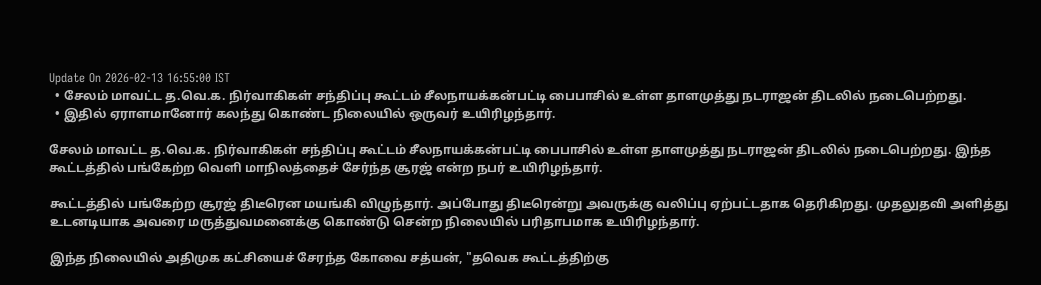Update On 2026-02-13 16:55:00 IST
  • சேலம் மாவட்ட த.வெ.க. நிர்வாகிகள் சந்திப்பு கூட்டம் சீலநாயக்கன்பட்டி பைபாசில் உள்ள தாளமுத்து நடராஜன் திடலில் நடைபெற்றது.
  • இதில் ஏராளமானோர் கலந்து கொண்ட நிலையில் ஒருவர் உயிரிழந்தார்.

சேலம் மாவட்ட த.வெ.க. நிர்வாகிகள் சந்திப்பு கூட்டம் சீலநாயக்கன்பட்டி பைபாசில் உள்ள தாளமுத்து நடராஜன் திடலில் நடைபெற்றது. இந்த கூட்டத்தில் பங்கேற்ற வெளி மாநிலத்தைச் சேர்ந்த சூரஜ் என்ற நபர் உயிரிழந்தார்.

கூட்டத்தில் பங்கேற்ற சூரஜ் திடீரென மயங்கி விழுந்தார். அப்போது திடீரென்று அவருக்கு வலிப்பு ஏற்பட்டதாக தெரிகிறது. முதலுதவி அளித்து உடனடியாக அவரை மருத்துவமனைக்கு கொண்டு சென்ற நிலையில் பரிதாபமாக உயிரிழந்தார்.

இந்த நிலையில் அதிமுக கட்சியைச் சேரந்த கோவை சத்யன், "தவெக கூட்டத்திற்கு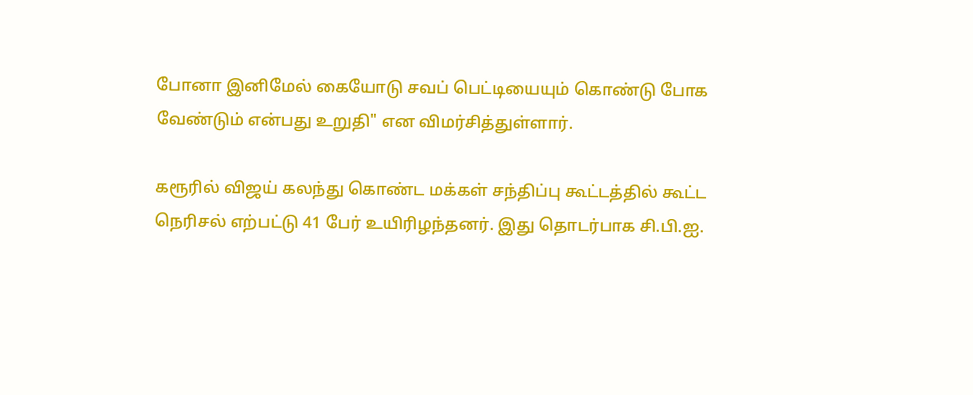போனா இனிமேல் கையோடு சவப் பெட்டியையும் கொண்டு போக வேண்டும் என்பது உறுதி" என விமர்சித்துள்ளார்.

கரூரில் விஜய் கலந்து கொண்ட மக்கள் சந்திப்பு கூட்டத்தில் கூட்ட நெரிசல் எற்பட்டு 41 பேர் உயிரிழந்தனர். இது தொடர்பாக சி.பி.ஐ.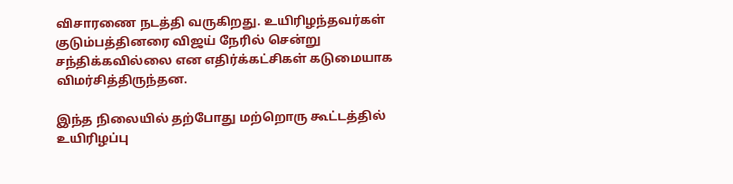விசாரணை நடத்தி வருகிறது. உயிரிழந்தவர்கள் குடும்பத்தினரை விஜய் நேரில் சென்று சந்திக்கவில்லை என எதிர்க்கட்சிகள் கடுமையாக விமர்சித்திருந்தன.

இந்த நிலையில் தற்போது மற்றொரு கூட்டத்தில் உயிரிழப்பு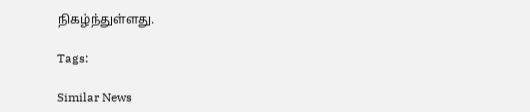நிகழ்ந்துள்ளது.

Tags:

Similar News